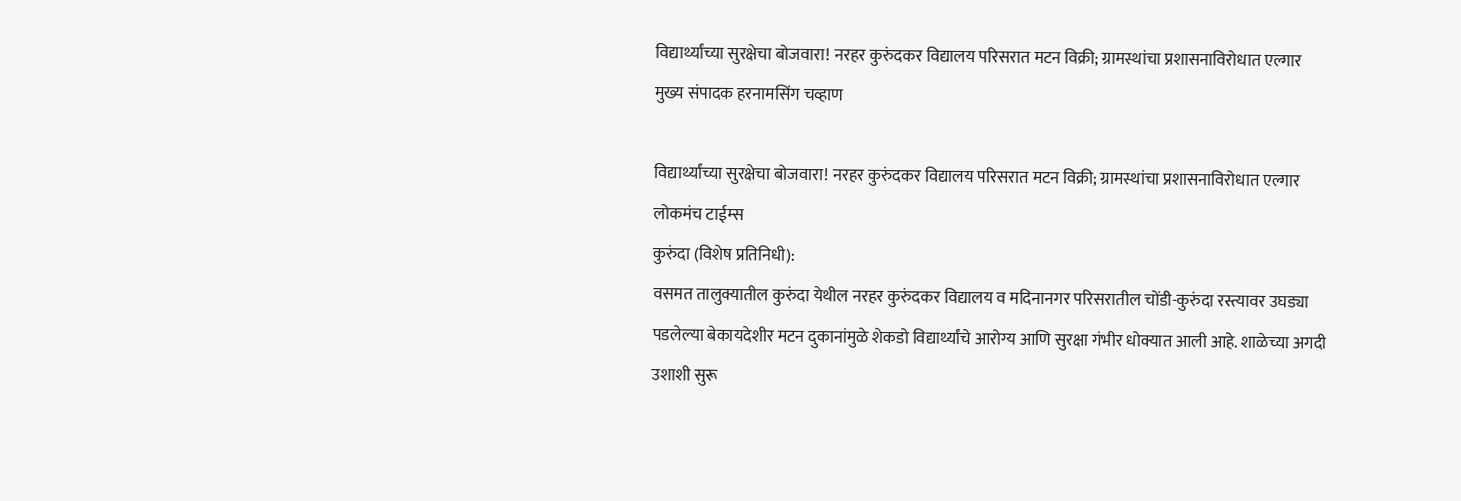विद्यार्थ्यांच्या सुरक्षेचा बोजवारा! नरहर कुरुंदकर विद्यालय परिसरात मटन विक्री; ग्रामस्थांचा प्रशासनाविरोधात एल्गार
मुख्य संपादक हरनामसिंग चव्हाण

विद्यार्थ्यांच्या सुरक्षेचा बोजवारा! नरहर कुरुंदकर विद्यालय परिसरात मटन विक्री; ग्रामस्थांचा प्रशासनाविरोधात एल्गार
लोकमंच टाईम्स
कुरुंदा (विशेष प्रतिनिधी):
वसमत तालुक्यातील कुरुंदा येथील नरहर कुरुंदकर विद्यालय व मदिनानगर परिसरातील चोंडी-कुरुंदा रस्त्यावर उघड्या पडलेल्या बेकायदेशीर मटन दुकानांमुळे शेकडो विद्यार्थ्यांचे आरोग्य आणि सुरक्षा गंभीर धोक्यात आली आहे. शाळेच्या अगदी उशाशी सुरू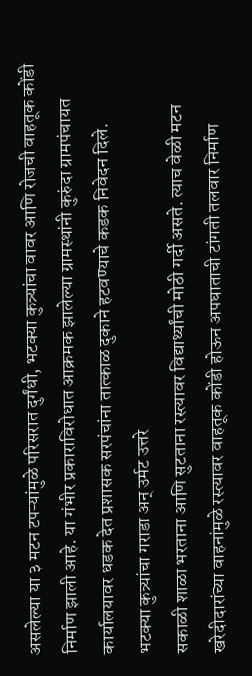असलेल्या या ३ मटन टपऱ्यांमुळे परिसरात दुर्गंधी, भटक्या कुत्र्यांचा वावर आणि रोजची वाहतूक कोंडी निर्माण झाली आहे. या गंभीर प्रकाराविरोधात आक्रमक झालेल्या ग्रामस्थांनी कुरुंदा ग्रामपंचायत कार्यालयावर धडक देत प्रशासक सरपंचांना तात्काळ दुकाने हटवण्याचे कडक निवेदन दिले.
भटक्या कुत्र्यांचा गराडा अन् उर्मट उत्तरे
सकाळी शाळा भरताना आणि सुटताना रस्त्यावर विद्यार्थ्यांची मोठी गर्दी असते. त्याच वेळी मटन खरेदीदारांच्या वाहनांमुळे रस्त्यावर वाहतूक कोंडी होऊन अपघाताची टांगती तलवार निर्माण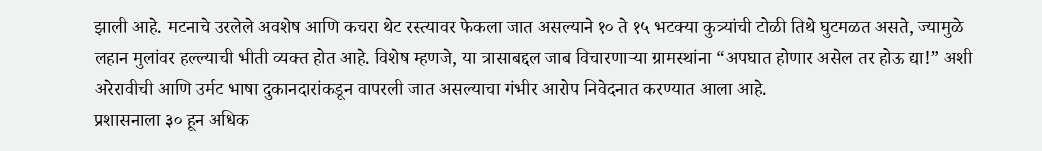झाली आहे. मटनाचे उरलेले अवशेष आणि कचरा थेट रस्त्यावर फेकला जात असल्याने १० ते १५ भटक्या कुत्र्यांची टोळी तिथे घुटमळत असते, ज्यामुळे लहान मुलांवर हल्ल्याची भीती व्यक्त होत आहे. विशेष म्हणजे, या त्रासाबद्दल जाब विचारणाऱ्या ग्रामस्थांना “अपघात होणार असेल तर होऊ द्या!” अशी अरेरावीची आणि उर्मट भाषा दुकानदारांकडून वापरली जात असल्याचा गंभीर आरोप निवेदनात करण्यात आला आहे.
प्रशासनाला ३० हून अधिक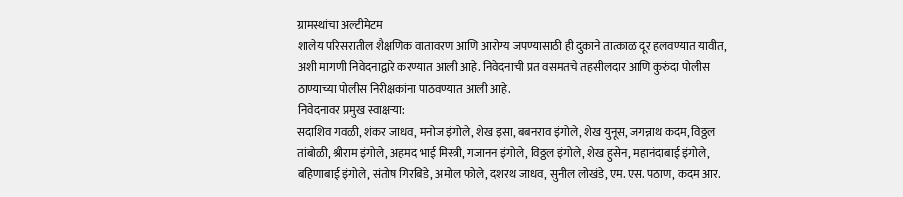ग्रामस्थांचा अल्टीमेटम
शालेय परिसरातील शैक्षणिक वातावरण आणि आरोग्य जपण्यासाठी ही दुकाने तात्काळ दूर हलवण्यात यावीत, अशी मागणी निवेदनाद्वारे करण्यात आली आहे. निवेदनाची प्रत वसमतचे तहसीलदार आणि कुरुंदा पोलीस ठाण्याच्या पोलीस निरीक्षकांना पाठवण्यात आली आहे.
निवेदनावर प्रमुख स्वाक्षऱ्या:
सदाशिव गवळी, शंकर जाधव, मनोज इंगोले, शेख इसा, बबनराव इंगोले, शेख युनूस, जगन्नाथ कदम, विठ्ठल तांबोळी, श्रीराम इंगोले, अहमद भाई मिस्त्री, गजानन इंगोले, विठ्ठल इंगोले, शेख हुसेन, महानंदाबाई इंगोले, बहिणाबाई इंगोले, संतोष गिरबिडे, अमोल फोले, दशरथ जाधव, सुनील लोखंडे, एम. एस. पठाण, कदम आर.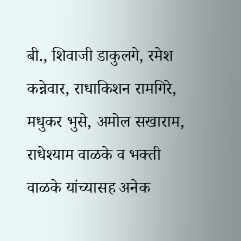बी., शिवाजी डाकुलगे, रमेश कन्नेवार, राधाकिशन रामगिरे, मधुकर भुसे, अमोल सखाराम, राधेश्याम वाळके व भक्ती वाळके यांच्यासह अनेक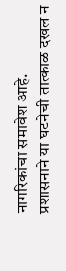नागरिकांचा समावेश आहे.
प्रशासनाने या घटनेची तात्काळ दखल न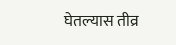घेतल्यास तीव्र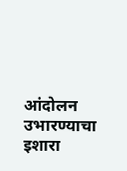आंदोलन उभारण्याचा इशारा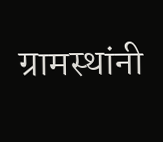ग्रामस्थांनी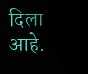दिला आहे.